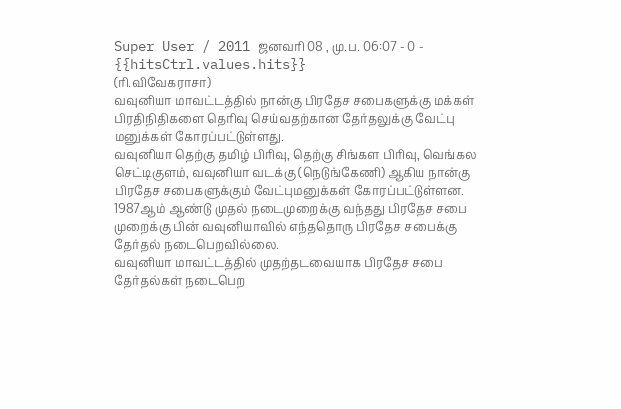Super User / 2011 ஜனவரி 08 , மு.ப. 06:07 - 0 - {{hitsCtrl.values.hits}}
(ரி.விவேகராசா)
வவுனியா மாவட்டத்தில் நான்கு பிரதேச சபைகளுக்கு மக்கள் பிரதிநிதிகளை தெரிவு செய்வதற்கான தேர்தலுக்கு வேட்பு மனுக்கள் கோரப்பட்டுள்ளது.
வவுனியா தெற்கு தமிழ் பிரிவு, தெற்கு சிங்கள பிரிவு, வெங்கல செட்டிகுளம், வவுனியா வடக்கு (நெடுங்கேணி) ஆகிய நான்கு பிரதேச சபைகளுக்கும் வேட்புமனுக்கள் கோரப்பட்டுள்ளன.
1987ஆம் ஆண்டு முதல் நடைமுறைக்கு வந்தது பிரதேச சபை முறைக்கு பின் வவுனியாவில் எந்ததொரு பிரதேச சபைக்கு தேர்தல் நடைபெறவில்லை.
வவுனியா மாவட்டத்தில் முதற்தடவையாக பிரதேச சபை தேர்தல்கள் நடைபெற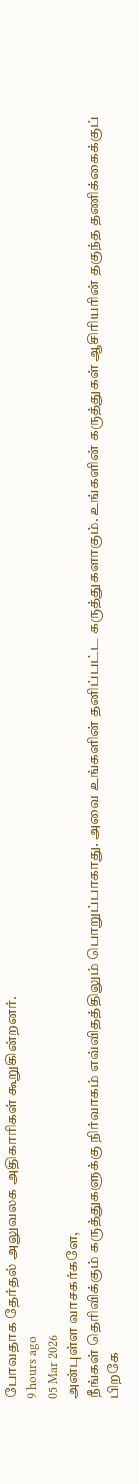போவதாக தேர்தல் அலுவலக அதிகாரிகள் கூறுகின்றனர்.
9 hours ago
05 Mar 2026
அன்புள்ள வாசகர்களே,
நீங்கள் தெரிவிக்கும் கருத்துகளுக்கு நிர்வாகம் எவ்விதத்திலும் பொறுப்பாகாது. அவை உங்களின் தனிப்பட்ட கருத்துகளாகும். உங்களின் கருத்துகள் ஆசிரியரின் தகுந்த தணிக்கைக்குப் பிறகே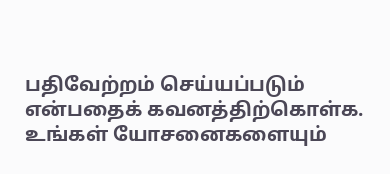பதிவேற்றம் செய்யப்படும் என்பதைக் கவனத்திற்கொள்க. உங்கள் யோசனைகளையும்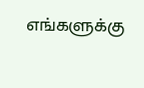எங்களுக்கு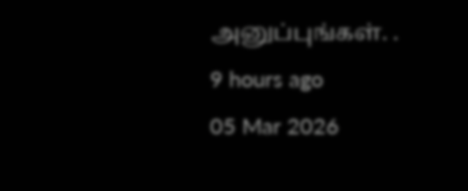அனுப்புங்கள். .
9 hours ago
05 Mar 2026